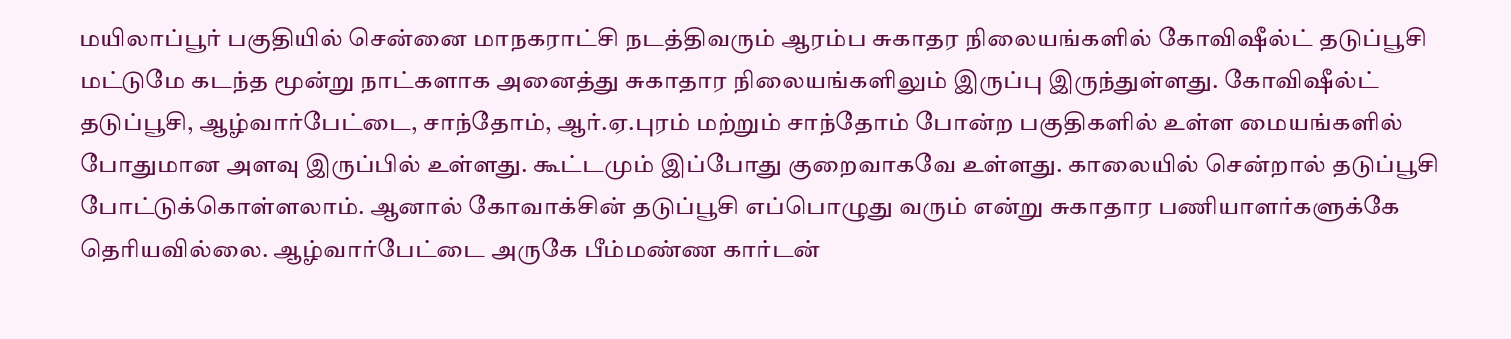மயிலாப்பூர் பகுதியில் சென்னை மாநகராட்சி நடத்திவரும் ஆரம்ப சுகாதர நிலையங்களில் கோவிஷீல்ட் தடுப்பூசி மட்டுமே கடந்த மூன்று நாட்களாக அனைத்து சுகாதார நிலையங்களிலும் இருப்பு இருந்துள்ளது. கோவிஷீல்ட் தடுப்பூசி, ஆழ்வார்பேட்டை, சாந்தோம், ஆர்.ஏ.புரம் மற்றும் சாந்தோம் போன்ற பகுதிகளில் உள்ள மையங்களில் போதுமான அளவு இருப்பில் உள்ளது. கூட்டமும் இப்போது குறைவாகவே உள்ளது. காலையில் சென்றால் தடுப்பூசி போட்டுக்கொள்ளலாம். ஆனால் கோவாக்சின் தடுப்பூசி எப்பொழுது வரும் என்று சுகாதார பணியாளர்களுக்கே தெரியவில்லை. ஆழ்வார்பேட்டை அருகே பீம்மண்ண கார்டன்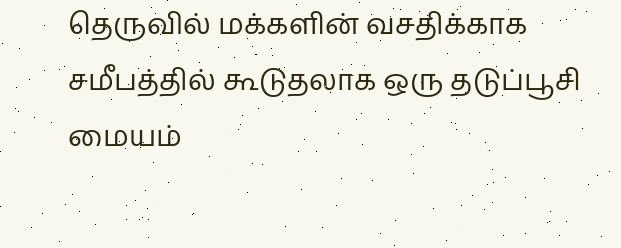தெருவில் மக்களின் வசதிக்காக சமீபத்தில் கூடுதலாக ஒரு தடுப்பூசி மையம்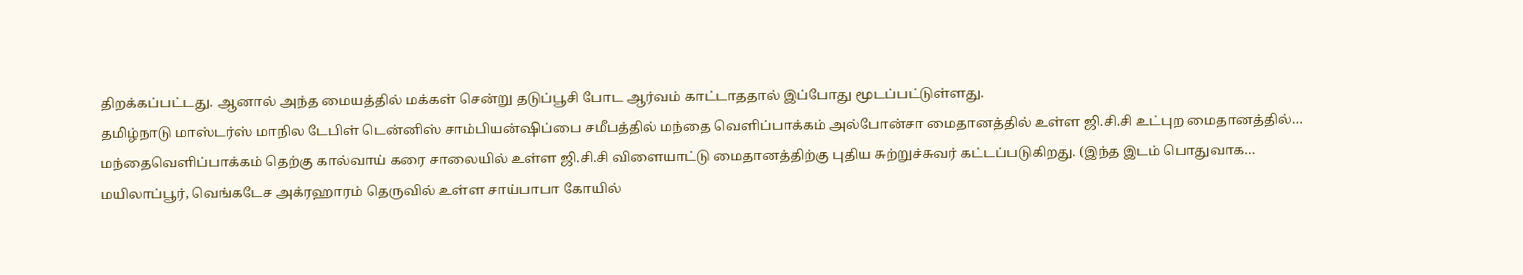திறக்கப்பட்டது. ஆனால் அந்த மையத்தில் மக்கள் சென்று தடுப்பூசி போட ஆர்வம் காட்டாததால் இப்போது மூடப்பட்டுள்ளது.
தமிழ்நாடு மாஸ்டர்ஸ் மாநில டேபிள் டென்னிஸ் சாம்பியன்ஷிப்பை சமீபத்தில் மந்தை வெளிப்பாக்கம் அல்போன்சா மைதானத்தில் உள்ள ஜி.சி.சி உட்புற மைதானத்தில்…
மந்தைவெளிப்பாக்கம் தெற்கு கால்வாய் கரை சாலையில் உள்ள ஜி.சி.சி விளையாட்டு மைதானத்திற்கு புதிய சுற்றுச்சுவர் கட்டப்படுகிறது. (இந்த இடம் பொதுவாக…
மயிலாப்பூர், வெங்கடேச அக்ரஹாரம் தெருவில் உள்ள சாய்பாபா கோயில்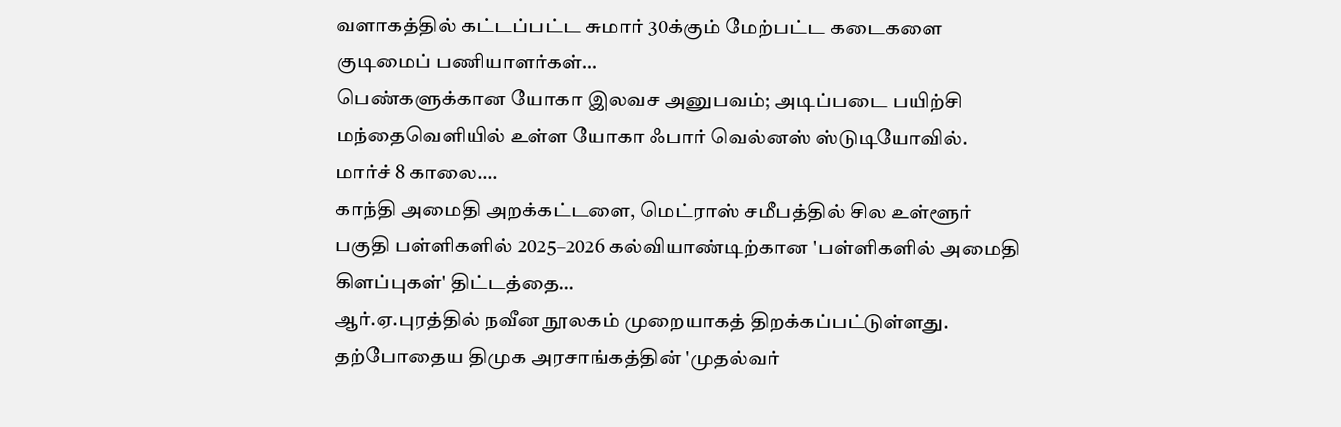வளாகத்தில் கட்டப்பட்ட சுமார் 30க்கும் மேற்பட்ட கடைகளை குடிமைப் பணியாளர்கள்…
பெண்களுக்கான யோகா இலவச அனுபவம்; அடிப்படை பயிற்சி மந்தைவெளியில் உள்ள யோகா ஃபார் வெல்னஸ் ஸ்டுடியோவில். மார்ச் 8 காலை.…
காந்தி அமைதி அறக்கட்டளை, மெட்ராஸ் சமீபத்தில் சில உள்ளூர் பகுதி பள்ளிகளில் 2025–2026 கல்வியாண்டிற்கான 'பள்ளிகளில் அமைதி கிளப்புகள்' திட்டத்தை…
ஆர்.ஏ.புரத்தில் நவீன நூலகம் முறையாகத் திறக்கப்பட்டுள்ளது. தற்போதைய திமுக அரசாங்கத்தின் 'முதல்வர்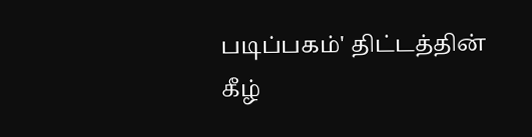படிப்பகம்' திட்டத்தின் கீழ்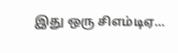இது ஒரு சிஎம்டிஏ…